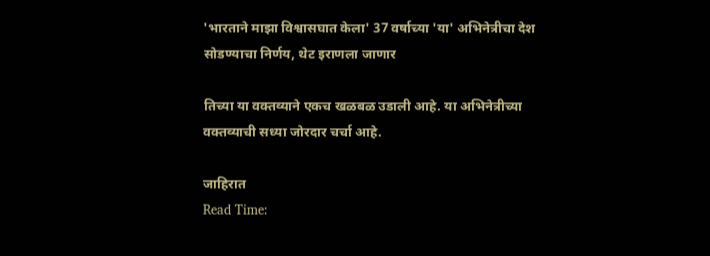'भारताने माझा विश्वासघात केला' 37 वर्षाच्या 'या' अभिनेत्रीचा देश सोडण्याचा निर्णय, थेट इराणला जाणार

तिच्या या वक्तव्याने एकच खळबळ उडाली आहे. या अभिनेत्रीच्या वक्तव्याची सध्या जोरदार चर्चा आहे.

जाहिरात
Read Time: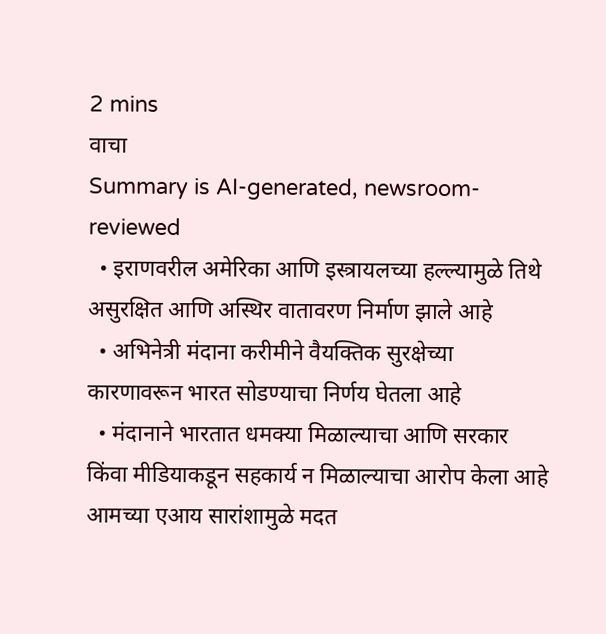2 mins
वाचा
Summary is AI-generated, newsroom-reviewed
  • इराणवरील अमेरिका आणि इस्त्रायलच्या हल्ल्यामुळे तिथे असुरक्षित आणि अस्थिर वातावरण निर्माण झाले आहे
  • अभिनेत्री मंदाना करीमीने वैयक्तिक सुरक्षेच्या कारणावरून भारत सोडण्याचा निर्णय घेतला आहे
  • मंदानाने भारतात धमक्या मिळाल्याचा आणि सरकार किंवा मीडियाकडून सहकार्य न मिळाल्याचा आरोप केला आहे
आमच्या एआय सारांशामुळे मदत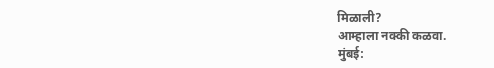मिळाली?
आम्हाला नक्की कळवा.
मुंबई: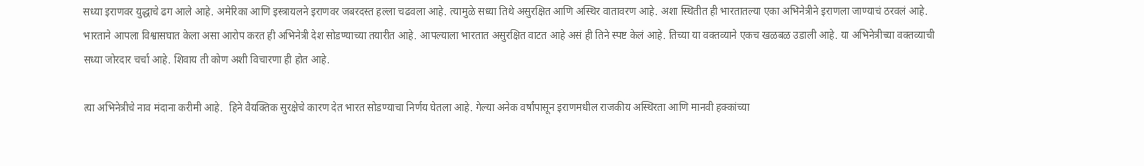सध्या इराणवर युद्धाचे ढग आले आहे. अमेरिका आणि इस्त्रायलने इराणवर जबरदस्त हल्ला चढवला आहे. त्यामुळे सध्या तिथे असुरक्षित आणि अस्थिर वातावरण आहे. अशा स्थितीत ही भारतातल्या एका अभिनेत्रीने इराणला जाण्याचं ठरवलं आहे. भारताने आपला विश्वासघात केला असा आरोप करत ही अभिनेत्री देश सोडण्याच्या तयारीत आहे. आपल्याला भारतात असुरक्षित वाटत आहे असं ही तिने स्पष्ट केलं आहे. तिच्या या वक्तव्याने एकच खळबळ उडाली आहे. या अभिनेत्रीच्या वक्तव्याची सध्या जोरदार चर्चा आहे. शिवाय ती कोण अशी विचारणा ही होत आहे.

त्या अभिनेत्रीचे नाव मंदाना करीमी आहे.  हिने वैयक्तिक सुरक्षेचे कारण देत भारत सोडण्याचा निर्णय घेतला आहे. गेल्या अनेक वर्षांपासून इराणमधील राजकीय अस्थिरता आणि मानवी हक्कांच्या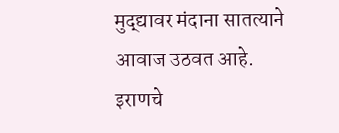मुद्द्यावर मंदाना सातत्याने आवाज उठवत आहे. इराणचे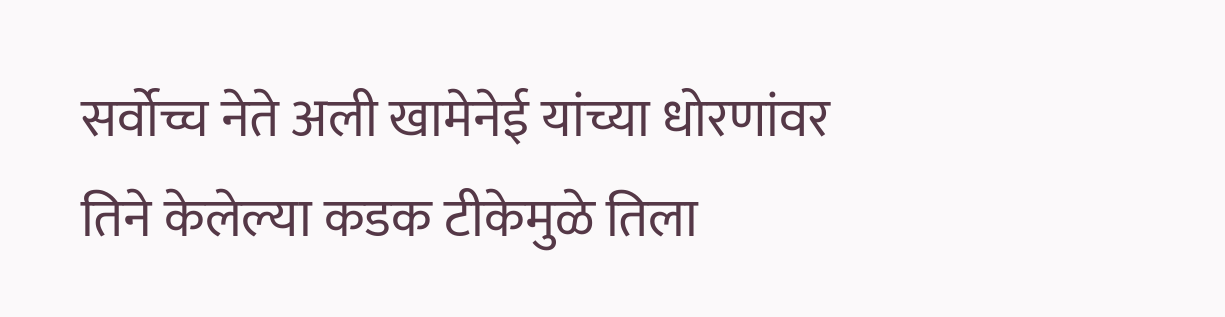सर्वोच्च नेते अली खामेनेई यांच्या धोरणांवर तिने केलेल्या कडक टीकेमुळे तिला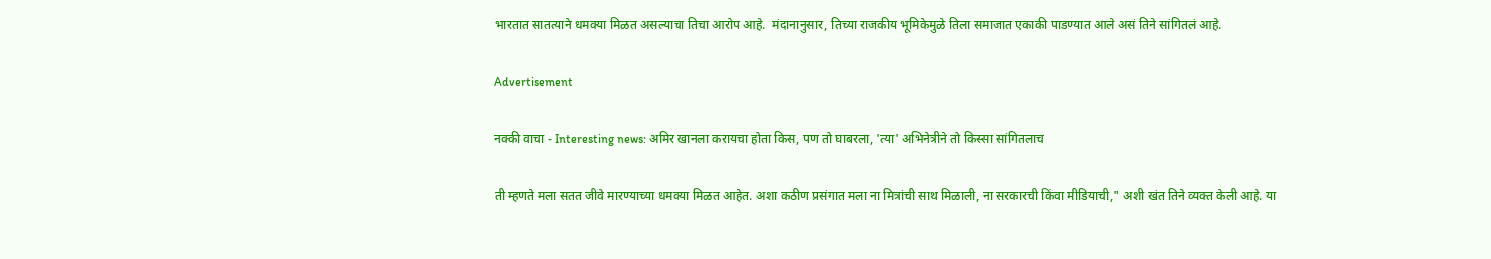भारतात सातत्याने धमक्या मिळत असल्याचा तिचा आरोप आहे.  मंदानानुसार, तिच्या राजकीय भूमिकेमुळे तिला समाजात एकाकी पाडण्यात आले असं तिने सांगितलं आहे.

Advertisement

नक्की वाचा - Interesting news: अमिर खानला करायचा होता किस, पण तो घाबरला, 'त्या' अभिनेत्रीने तो किस्सा सांगितलाच

ती म्हणते मला सतत जीवे मारण्याच्या धमक्या मिळत आहेत. अशा कठीण प्रसंगात मला ना मित्रांची साथ मिळाली, ना सरकारची किंवा मीडियाची," अशी खंत तिने व्यक्त केली आहे. या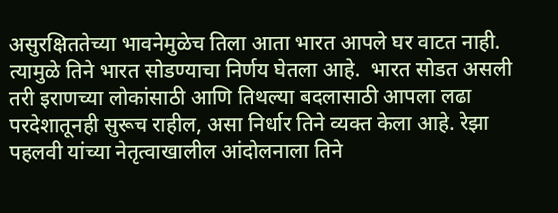असुरक्षिततेच्या भावनेमुळेच तिला आता भारत आपले घर वाटत नाही. त्यामुळे तिने भारत सोडण्याचा निर्णय घेतला आहे.  भारत सोडत असली तरी इराणच्या लोकांसाठी आणि तिथल्या बदलासाठी आपला लढा परदेशातूनही सुरूच राहील, असा निर्धार तिने व्यक्त केला आहे. रेझा पहलवी यांच्या नेतृत्वाखालील आंदोलनाला तिने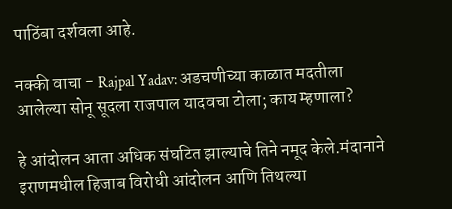पाठिंबा दर्शवला आहे.

नक्की वाचा - Rajpal Yadav: अडचणीच्या काळात मदतीला आलेल्या सोनू सूदला राजपाल यादवचा टोला; काय म्हणाला?

हे आंदोलन आता अधिक संघटित झाल्याचे तिने नमूद केले.मंदानाने इराणमधील हिजाब विरोधी आंदोलन आणि तिथल्या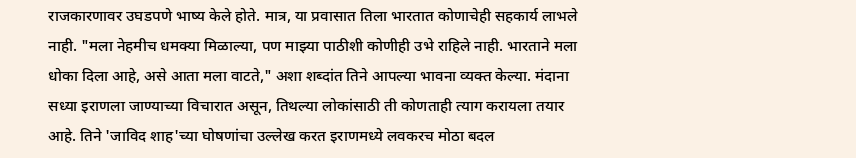राजकारणावर उघडपणे भाष्य केले होते. मात्र, या प्रवासात तिला भारतात कोणाचेही सहकार्य लाभले नाही. "मला नेहमीच धमक्या मिळाल्या, पण माझ्या पाठीशी कोणीही उभे राहिले नाही. भारताने मला धोका दिला आहे, असे आता मला वाटते," अशा शब्दांत तिने आपल्या भावना व्यक्त केल्या. मंदाना सध्या इराणला जाण्याच्या विचारात असून, तिथल्या लोकांसाठी ती कोणताही त्याग करायला तयार आहे. तिने 'जाविद शाह'च्या घोषणांचा उल्लेख करत इराणमध्ये लवकरच मोठा बदल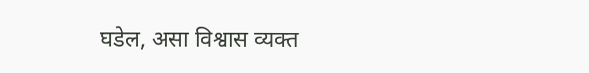घडेल, असा विश्वास व्यक्त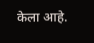केला आहे.